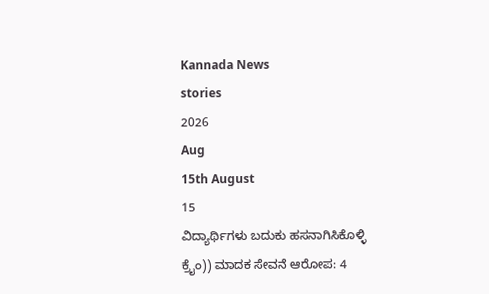Kannada News
stories
2026
Aug
15th August
15
ವಿದ್ಯಾರ್ಥಿಗಳು ಬದುಕು ಹಸನಾಗಿಸಿಕೊಳ್ಳಿ
ಕ್ರೈಂ)) ಮಾದಕ ಸೇವನೆ ಆರೋಪ: 4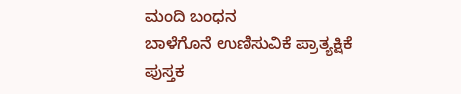ಮಂದಿ ಬಂಧನ
ಬಾಳೆಗೊನೆ ಉಣಿಸುವಿಕೆ ಪ್ರಾತ್ಯಕ್ಷಿಕೆ
ಪುಸ್ತಕ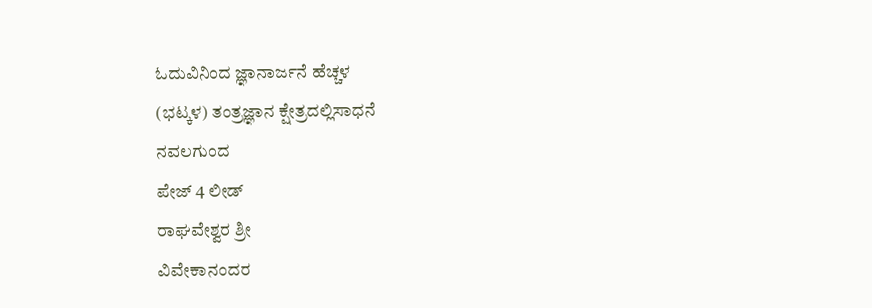ಓದುವಿನಿಂದ ಜ್ಞಾನಾರ್ಜನೆ ಹೆಚ್ಚಳ
(ಭಟ್ಕಳ) ತಂತ್ರಜ್ಞಾನ ಕ್ಷೇತ್ರದಲ್ಲಿಸಾಧನೆ
ನವಲಗುಂದ
ಪೇಜ್ 4 ಲೀಡ್
ರಾಘವೇಶ್ವರ ಶ್ರೀ
ವಿವೇಕಾನಂದರ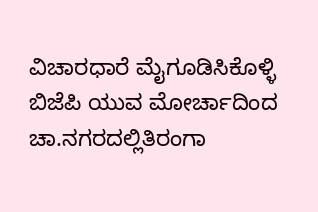ವಿಚಾರಧಾರೆ ಮೈಗೂಡಿಸಿಕೊಳ್ಳಿ
ಬಿಜೆಪಿ ಯುವ ಮೋರ್ಚಾದಿಂದ ಚಾ.ನಗರದಲ್ಲಿತಿರಂಗಾ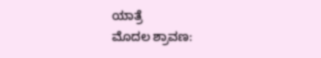ಯಾತ್ರೆ
ಮೊದಲ ಶ್ರಾವಣ: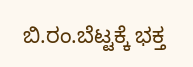ಬಿ.ರಂ.ಬೆಟ್ಟಕ್ಕೆ ಭಕ್ತ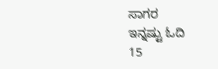ಸಾಗರ
ಇನ್ನಷ್ಟು ಓದಿ
15